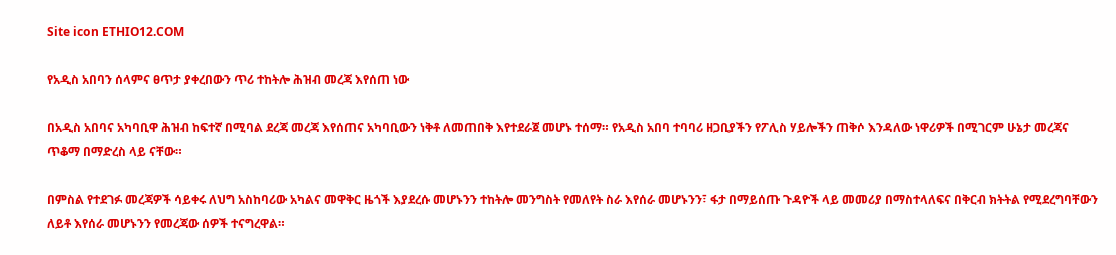Site icon ETHIO12.COM

የአዲስ አበባን ሰላምና ፀጥታ ያቀረበውን ጥሪ ተከትሎ ሕዝብ መረጃ እየሰጠ ነው

በአዲስ አበባና አካባቢዋ ሕዝብ ከፍተኛ በሚባል ደረጃ መረጃ እየሰጠና አካባቢውን ነቅቶ ለመጠበቅ እየተደራጀ መሆኑ ተሰማ። የአዲስ አበባ ተባባሪ ዘጋቢያችን የፖሊስ ሃይሎችን ጠቅሶ እንዳለው ነዋሪዎች በሚገርም ሁኔታ መረጃና ጥቆማ በማድረስ ላይ ናቸው።

በምስል የተደገፉ መረጃዎች ሳይቀሩ ለህግ አስከባሪው አካልና መዋቅር ዜጎች እያደረሱ መሆኑንን ተከትሎ መንግስት የመለየት ስራ እየሰራ መሆኑንን፣ ፋታ በማይሰጡ ጉዳዮች ላይ መመሪያ በማስተላለፍና በቅርብ ክትትል የሚደረግባቸውን ለይቶ እየሰራ መሆኑንን የመረጃው ሰዎች ተናግረዋል።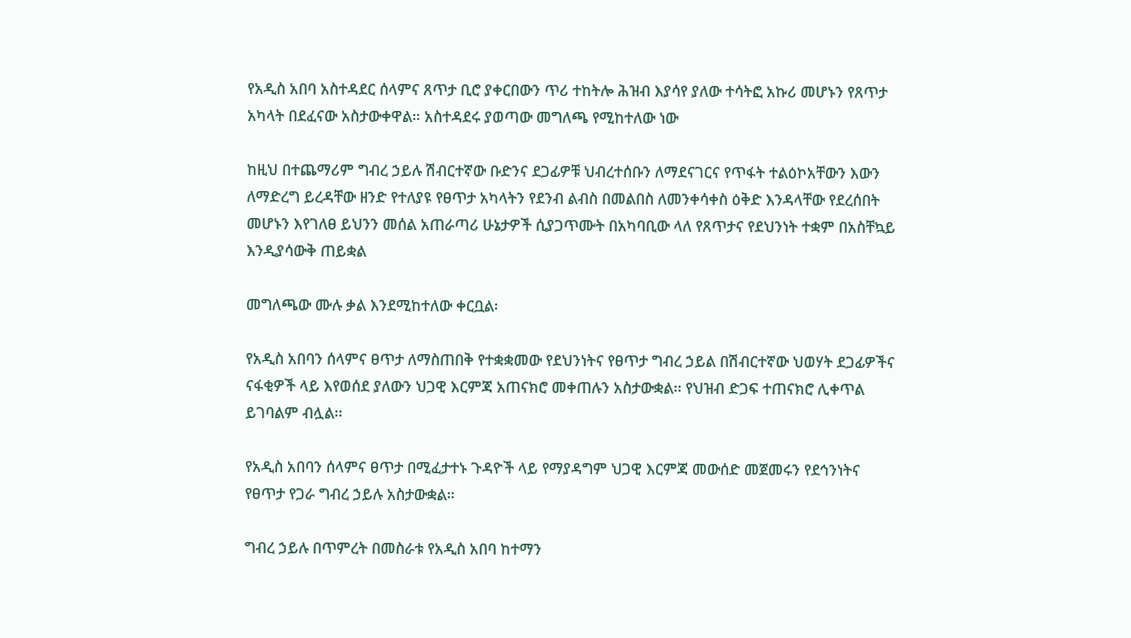የአዲስ አበባ አስተዳደር ሰላምና ጸጥታ ቢሮ ያቀርበውን ጥሪ ተከትሎ ሕዝብ እያሳየ ያለው ተሳትፎ አኩሪ መሆኑን የጸጥታ አካላት በደፈናው አስታውቀዋል። አስተዳደሩ ያወጣው መግለጫ የሚከተለው ነው

ከዚህ በተጨማሪም ግብረ ኃይሉ ሽብርተኛው ቡድንና ደጋፊዎቹ ህብረተሰቡን ለማደናገርና የጥፋት ተልዕኮአቸውን እውን ለማድረግ ይረዳቸው ዘንድ የተለያዩ የፀጥታ አካላትን የደንብ ልብስ በመልበስ ለመንቀሳቀስ ዕቅድ እንዳላቸው የደረሰበት መሆኑን እየገለፀ ይህንን መሰል አጠራጣሪ ሁኔታዎች ሲያጋጥሙት በአካባቢው ላለ የጸጥታና የደህንነት ተቋም በአስቸኳይ እንዲያሳውቅ ጠይቋል

መግለጫው ሙሉ ቃል እንደሚከተለው ቀርቧል፡

የአዲስ አበባን ሰላምና ፀጥታ ለማስጠበቅ የተቋቋመው የደህንነትና የፀጥታ ግብረ ኃይል በሽብርተኛው ህወሃት ደጋፊዎችና ናፋቂዎች ላይ እየወሰደ ያለውን ህጋዊ እርምጃ አጠናክሮ መቀጠሉን አስታውቋል፡፡ የህዝብ ድጋፍ ተጠናክሮ ሊቀጥል ይገባልም ብሏል፡፡

የአዲስ አበባን ሰላምና ፀጥታ በሚፈታተኑ ጉዳዮች ላይ የማያዳግም ህጋዊ እርምጃ መውሰድ መጀመሩን የደኅንነትና የፀጥታ የጋራ ግብረ ኃይሉ አስታውቋል።

ግብረ ኃይሉ በጥምረት በመስራቱ የአዲስ አበባ ከተማን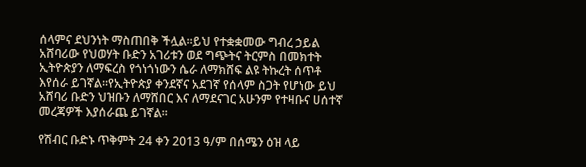ሰላምና ደህንነት ማስጠበቅ ችሏል፡፡ይህ የተቋቋመው ግብረ ኃይል አሸባሪው የህወሃት ቡድን አገሪቱን ወደ ግጭትና ትርምስ በመክተት ኢትዮጵያን ለማፍረስ የጎነጎነውን ሴራ ለማክሸፍ ልዩ ትኩረት ሰጥቶ እየሰራ ይገኛል፡፡የኢትዮጵያ ቀንደኛና አደገኛ የሰላም ስጋት የሆነው ይህ አሸባሪ ቡድን ህዝቡን ለማሸበር እና ለማደናገር አሁንም የተዛቡና ሀሰተኛ መረጃዎች እያሰራጨ ይገኛል፡፡

የሽብር ቡድኑ ጥቅምት 24 ቀን 2013 ዓ/ም በሰሜን ዕዝ ላይ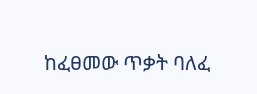ከፈፀመው ጥቃት ባለፈ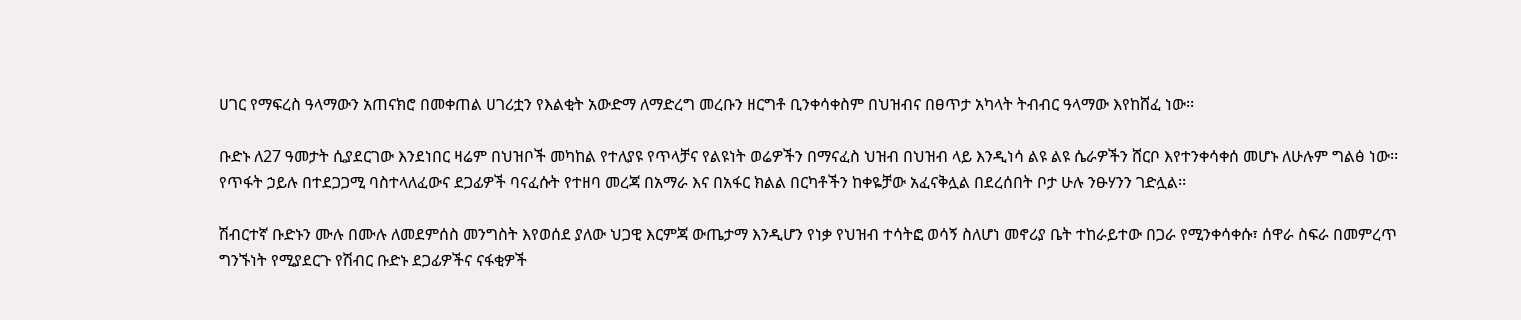ሀገር የማፍረስ ዓላማውን አጠናክሮ በመቀጠል ሀገሪቷን የእልቂት አውድማ ለማድረግ መረቡን ዘርግቶ ቢንቀሳቀስም በህዝብና በፀጥታ አካላት ትብብር ዓላማው እየከሸፈ ነው፡፡

ቡድኑ ለ27 ዓመታት ሲያደርገው እንደነበር ዛሬም በህዝቦች መካከል የተለያዩ የጥላቻና የልዩነት ወሬዎችን በማናፈስ ህዝብ በህዝብ ላይ እንዲነሳ ልዩ ልዩ ሴራዎችን ሸርቦ እየተንቀሳቀሰ መሆኑ ለሁሉም ግልፅ ነው፡፡ የጥፋት ኃይሉ በተደጋጋሚ ባስተላለፈውና ደጋፊዎች ባናፈሱት የተዘባ መረጃ በአማራ እና በአፋር ክልል በርካቶችን ከቀዬቻው አፈናቅሏል በደረሰበት ቦታ ሁሉ ንፁሃንን ገድሏል፡፡

ሽብርተኛ ቡድኑን ሙሉ በሙሉ ለመደምሰስ መንግስት እየወሰደ ያለው ህጋዊ እርምጃ ውጤታማ እንዲሆን የነቃ የህዝብ ተሳትፎ ወሳኝ ስለሆነ መኖሪያ ቤት ተከራይተው በጋራ የሚንቀሳቀሱ፣ ሰዋራ ስፍራ በመምረጥ ግንኙነት የሚያደርጉ የሽብር ቡድኑ ደጋፊዎችና ናፋቂዎች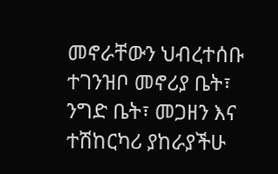መኖራቸውን ህብረተሰቡ ተገንዝቦ መኖሪያ ቤት፣ ንግድ ቤት፣ መጋዘን እና ተሽከርካሪ ያከራያችሁ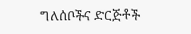ግለሰቦችና ድርጅቶች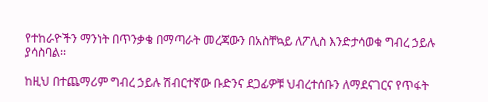የተከራዮችን ማንነት በጥንቃቄ በማጣራት መረጃውን በአስቸኳይ ለፖሊስ እንድታሳወቁ ግብረ ኃይሉ ያሳስባል፡፡

ከዚህ በተጨማሪም ግብረ ኃይሉ ሽብርተኛው ቡድንና ደጋፊዎቹ ህብረተሰቡን ለማደናገርና የጥፋት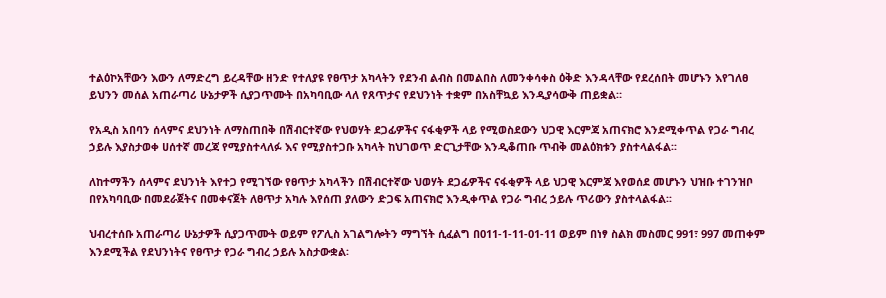ተልዕኮአቸውን እውን ለማድረግ ይረዳቸው ዘንድ የተለያዩ የፀጥታ አካላትን የደንብ ልብስ በመልበስ ለመንቀሳቀስ ዕቅድ እንዳላቸው የደረሰበት መሆኑን እየገለፀ ይህንን መሰል አጠራጣሪ ሁኔታዎች ሲያጋጥሙት በአካባቢው ላለ የጸጥታና የደህንነት ተቋም በአስቸኳይ እንዲያሳውቅ ጠይቋል።

የአዲስ አበባን ሰላምና ደህንነት ለማስጠበቅ በሽብርተኛው የህወሃት ደጋፊዎችና ናፋቂዎች ላይ የሚወስደውን ህጋዊ እርምጃ አጠናክሮ እንደሚቀጥል የጋራ ግብረ ኃይሉ እያስታወቀ ሀሰተኛ መረጃ የሚያስተላለፉ እና የሚያስተጋቡ አካላት ከህገወጥ ድርጊታቸው እንዲቆጠቡ ጥብቅ መልዕክቱን ያስተላልፋል፡፡

ለከተማችን ሰላምና ደህንነት እየተጋ የሚገኘው የፀጥታ አካላችን በሽብርተኛው ህወሃት ደጋፊዎችና ናፋቂዎች ላይ ህጋዊ እርምጃ እየወሰደ መሆኑን ህዝቡ ተገንዝቦ በየአካባቢው በመደራጀትና በመቀናጀት ለፀጥታ አካሉ እየሰጠ ያለውን ድጋፍ አጠናክሮ እንዲቀጥል የጋራ ግብረ ኃይሉ ጥሪውን ያስተላልፋል፡፡

ህብረተሰቡ አጠራጣሪ ሁኔታዎች ሲያጋጥሙት ወይም የፖሊስ አገልግሎትን ማግኘት ሲፈልግ በ011-1-11-01-11 ወይም በነፃ ስልክ መስመር 991፣ 997 መጠቀም እንደሚችል የደህንነትና የፀጥታ የጋራ ግብረ ኃይሉ አስታውቋል፡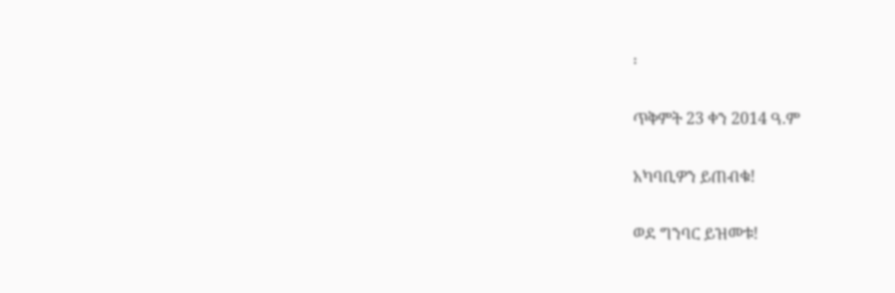፡

ጥቅምት 23 ቀን 2014 ዓ.ም

አካባቢዎን ይጠብቁ!

ወደ ግንባር ይዝመቱ!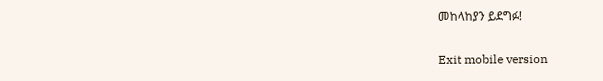መከላከያን ይደግፉ!

Exit mobile version